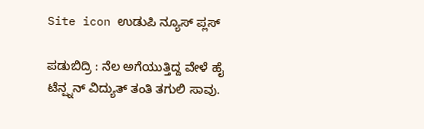Site icon ಉಡುಪಿ ನ್ಯೂಸ್ ಪ್ಲಸ್

ಪಡುಬಿದ್ರಿ : ನೆಲ ಅಗೆಯುತ್ತಿದ್ದ ವೇಳೆ ಹೈ ಟೆನ್ಷ್ನನ್ ವಿದ್ಯುತ್ ತಂತಿ ತಗುಲಿ ಸಾವು.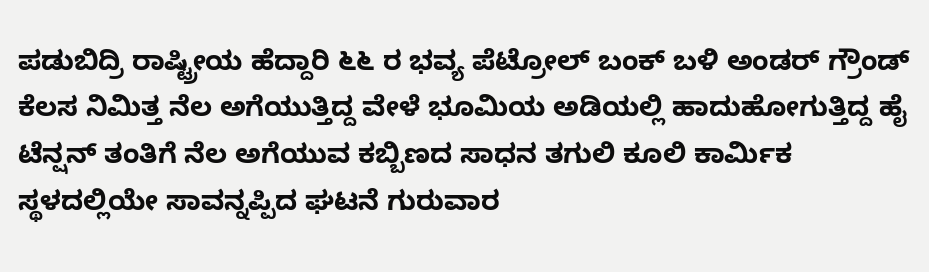ಪಡುಬಿದ್ರಿ ರಾಷ್ಟ್ರೀಯ ಹೆದ್ದಾರಿ ೬೬ ರ ಭವ್ಯ ಪೆಟ್ರೋಲ್ ಬಂ‌ಕ್ ಬಳಿ ಅಂಡರ್ ಗ್ರೌಂಡ್ ಕೆಲಸ ನಿಮಿತ್ತ ನೆಲ ಅಗೆಯುತ್ತಿದ್ದ ವೇಳೆ ಭೂಮಿಯ ಅಡಿಯಲ್ಲಿ ಹಾದುಹೋಗುತ್ತಿದ್ದ ಹೈ ಟೆನ್ಷನ್ ತಂತಿಗೆ ನೆಲ ಅಗೆಯುವ ಕಬ್ಬಿಣದ ಸಾಧನ ತಗುಲಿ ಕೂಲಿ ಕಾರ್ಮಿಕ ಸ್ಥಳದಲ್ಲಿಯೇ ಸಾವನ್ನಪ್ಪಿದ ಘಟನೆ ಗುರುವಾರ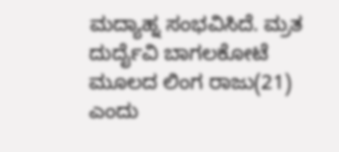ಮದ್ಯಾಹ್ನ ಸಂಭವಿಸಿದೆ. ಮ್ರತ ದುರ್ದೈವಿ ಬಾಗಲಕೋಟೆ ಮೂಲದ ಲಿಂಗ ರಾಜು(21) ಎಂದು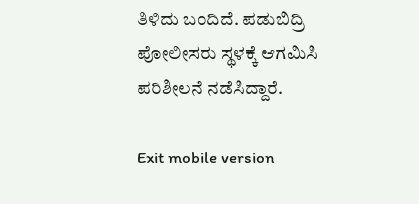ತಿಳಿದು ಬಂದಿದೆ. ಪಡುಬಿದ್ರಿ ಪೋಲೀಸರು ಸ್ಥಳಕ್ಕೆ ಆಗಮಿಸಿ ಪರಿಶೀಲನೆ ನಡೆಸಿದ್ದಾರೆ.

Exit mobile version